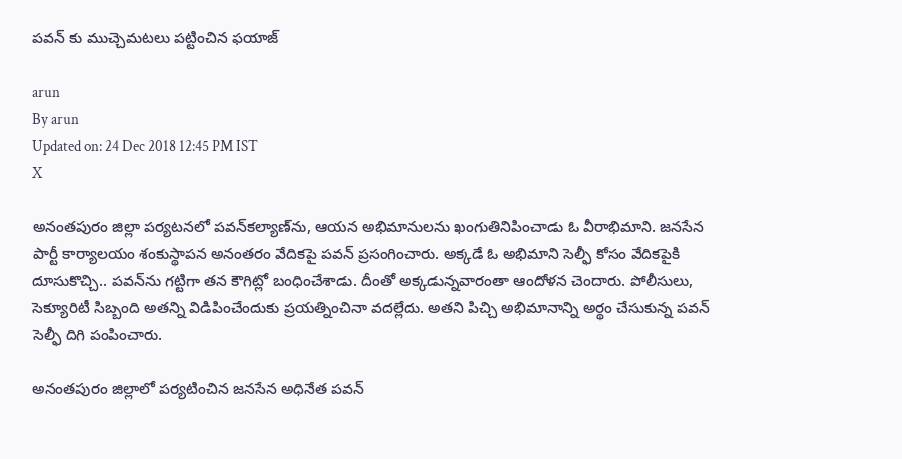ప‌వ‌న్ కు ముచ్చెమ‌ట‌లు ప‌ట్టించిన ఫయాజ్

arun
By arun
Updated on: 24 Dec 2018 12:45 PM IST
X

అనంతపురం జిల్లా పర్యటనలో పవన్‌కల్యాణ్‌ను, ఆయన అభిమానులను ఖంగుతినిపించాడు ఓ వీరాభిమాని. జనసేన పార్టీ కార్యాలయం శంకుస్థాపన అనంతరం వేదికపై పవన్ ప్రసంగించారు. అక్కడే ఓ అభిమాని సెల్ఫీ కోసం వేదికపైకి దూసుకొచ్చి.. పవన్‌ను గట్టిగా తన కౌగిట్లో బంధించేశాడు. దీంతో అక్కడున్నవారంతా ఆందోళన చెందారు. పోలీసులు, సెక్యూరిటీ సిబ్బంది అతన్ని విడిపించేందుకు ప్రయత్నించినా వదల్లేదు. అతని పిచ్చి అభిమానాన్ని అర్థం చేసుకున్న పవన్ సెల్ఫీ దిగి పంపించారు.

అనంతపురం జిల్లాలో పర్యటించిన జనసేన అధినేత పవన్‌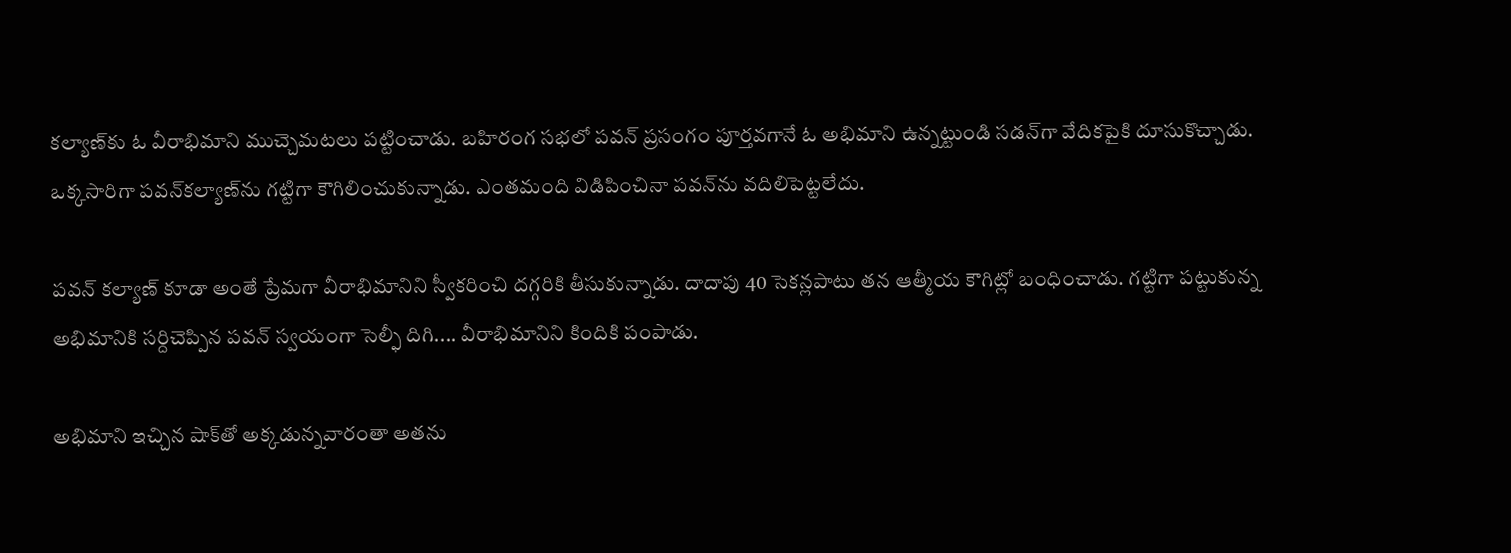కల్యాణ్‌కు ఓ వీరాభిమాని ముచ్చెమటలు పట్టించాడు. బహిరంగ సభలో పవన్ ప్రసంగం పూర్తవగానే ఓ అభిమాని ఉన్నట్టుండి సడన్‌గా వేదికపైకి దూసుకొచ్చాడు. ఒక్కసారిగా పవన్‌కల్యాణ్‌ను గట్టిగా కౌగిలించుకున్నాడు. ఎంతమంది విడిపించినా పవన్‌ను వదిలిపెట్టలేదు.

పవన్ కల్యాణ్ కూడా అంతే ప్రేమగా వీరాభిమానిని స్వీకరించి దగ్గరికి తీసుకున్నాడు. దాదాపు 40 సెకన్లపాటు తన ఆత్మీయ కౌగిట్లో బంధించాడు. గట్టిగా పట్టుకున్న అభిమానికి సర్దిచెప్పిన పవన్ స్వయంగా సెల్ఫీ దిగి.... వీరాభిమానిని కిందికి పంపాడు.

అభిమాని ఇచ్చిన షాక్‌తో అక్కడున్నవారంతా అతను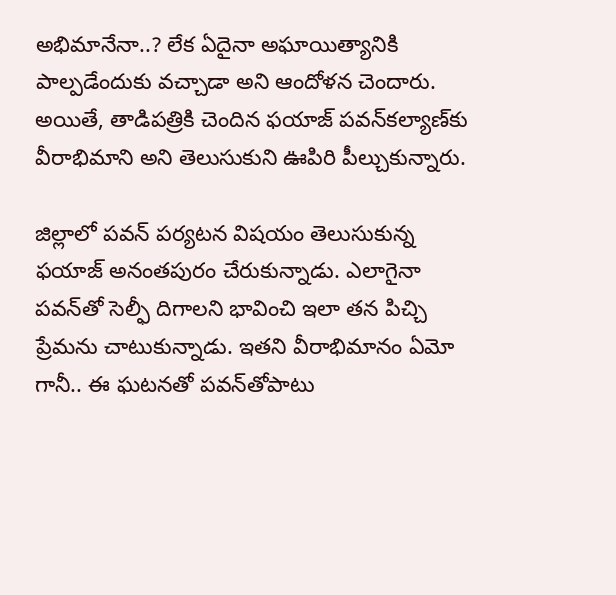అభిమానేనా..? లేక ఏదైనా అఘాయిత్యానికి పాల్పడేందుకు వచ్చాడా అని ఆందోళన చెందారు. అయితే, తాడిపత్రికి చెందిన ఫయాజ్ పవన్‌కల్యాణ్‌కు వీరాభిమాని అని తెలుసుకుని ఊపిరి పీల్చుకున్నారు.

జిల్లాలో పవన్ పర్యటన విషయం తెలుసుకున్న ఫయాజ్ అనంతపురం చేరుకున్నాడు. ఎలాగైనా పవన్‌తో సెల్ఫీ దిగాలని భావించి ఇలా తన పిచ్చి ప్రేమను చాటుకున్నాడు. ఇతని వీరాభిమానం ఏమో గానీ.. ఈ ఘటనతో పవన్‌తోపాటు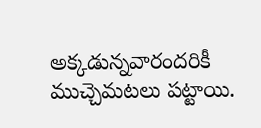అక్కడున్నవారందరికీ ముచ్చెమటలు పట్టాయి.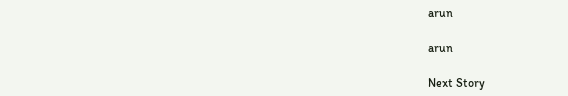arun

arun

Next Story